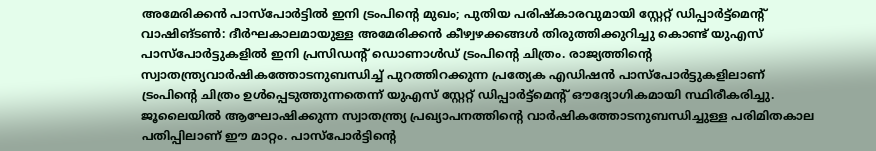അമേരിക്കൻ പാസ്പോർട്ടിൽ ഇനി ട്രംപിൻ്റെ മുഖം; പുതിയ പരിഷ്കാരവുമായി സ്റ്റേറ്റ് ഡിപ്പാർട്ട്മെന്റ്
വാഷിങ്ടൺ: ദീർഘകാലമായുള്ള അമേരിക്കൻ കീഴ്വഴക്കങ്ങൾ തിരുത്തിക്കുറിച്ചു കൊണ്ട് യുഎസ് പാസ്പോർട്ടുകളിൽ ഇനി പ്രസിഡന്റ് ഡൊണാൾഡ് ട്രംപിന്റെ ചിത്രം. രാജ്യത്തിന്റെ സ്വാതന്ത്ര്യവാർഷികത്തോടനുബന്ധിച്ച് പുറത്തിറക്കുന്ന പ്രത്യേക എഡിഷൻ പാസ്പോർട്ടുകളിലാണ് ട്രംപിന്റെ ചിത്രം ഉൾപ്പെടുത്തുന്നതെന്ന് യുഎസ് സ്റ്റേറ്റ് ഡിപ്പാർട്ട്മെന്റ് ഔദ്യോഗികമായി സ്ഥിരീകരിച്ചു.
ജൂലൈയിൽ ആഘോഷിക്കുന്ന സ്വാതന്ത്ര്യ പ്രഖ്യാപനത്തിന്റെ വാർഷികത്തോടനുബന്ധിച്ചുള്ള പരിമിതകാല പതിപ്പിലാണ് ഈ മാറ്റം. പാസ്പോർട്ടിന്റെ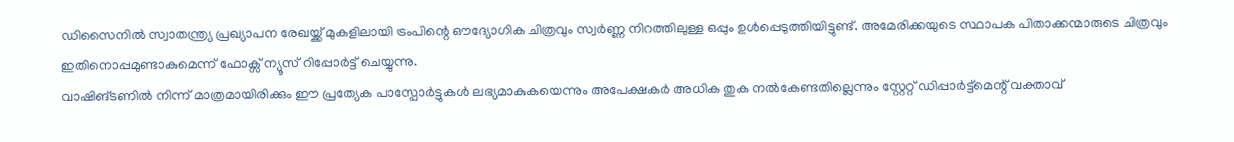ഡിസൈനിൽ സ്വാതന്ത്ര്യ പ്രഖ്യാപന രേഖയ്ക്ക് മുകളിലായി ട്രംപിന്റെ ഔദ്യോഗിക ചിത്രവും സ്വർണ്ണ നിറത്തിലുള്ള ഒപ്പും ഉൾപ്പെടുത്തിയിട്ടുണ്ട്. അമേരിക്കയുടെ സ്ഥാപക പിതാക്കന്മാരുടെ ചിത്രവും ഇതിനൊപ്പമുണ്ടാകുമെന്ന് ഫോക്സ് ന്യൂസ് റിപ്പോർട്ട് ചെയ്യുന്നു.
വാഷിങ്ടണിൽ നിന്ന് മാത്രമായിരിക്കും ഈ പ്രത്യേക പാസ്പോർട്ടുകൾ ലഭ്യമാകുകയെന്നും അപേക്ഷകർ അധിക തുക നൽകേണ്ടതില്ലെന്നും സ്റ്റേറ്റ് ഡിപ്പാർട്ട്മെന്റ് വക്താവ്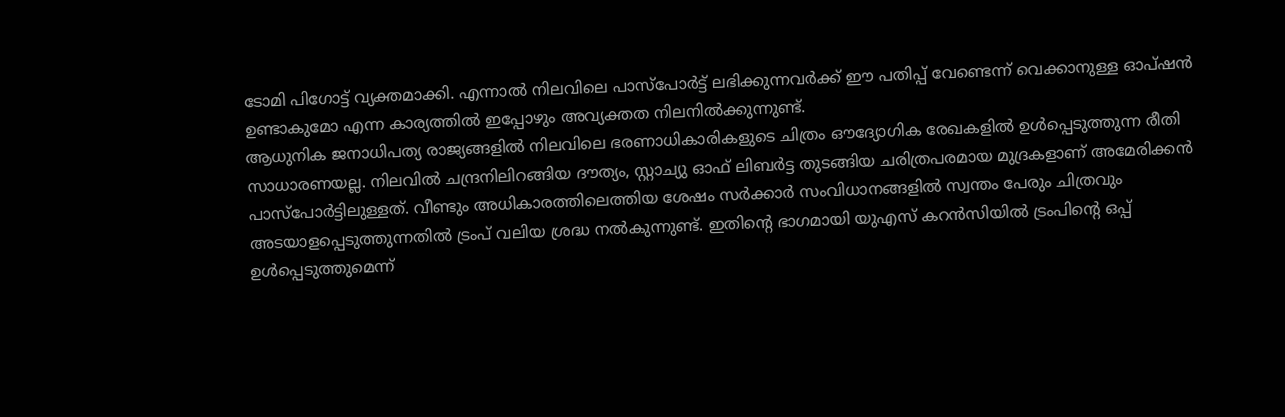ടോമി പിഗോട്ട് വ്യക്തമാക്കി. എന്നാൽ നിലവിലെ പാസ്പോർട്ട് ലഭിക്കുന്നവർക്ക് ഈ പതിപ്പ് വേണ്ടെന്ന് വെക്കാനുള്ള ഓപ്ഷൻ ഉണ്ടാകുമോ എന്ന കാര്യത്തിൽ ഇപ്പോഴും അവ്യക്തത നിലനിൽക്കുന്നുണ്ട്.
ആധുനിക ജനാധിപത്യ രാജ്യങ്ങളിൽ നിലവിലെ ഭരണാധികാരികളുടെ ചിത്രം ഔദ്യോഗിക രേഖകളിൽ ഉൾപ്പെടുത്തുന്ന രീതി സാധാരണയല്ല. നിലവിൽ ചന്ദ്രനിലിറങ്ങിയ ദൗത്യം, സ്റ്റാച്യു ഓഫ് ലിബർട്ട തുടങ്ങിയ ചരിത്രപരമായ മുദ്രകളാണ് അമേരിക്കൻ പാസ്പോർട്ടിലുള്ളത്. വീണ്ടും അധികാരത്തിലെത്തിയ ശേഷം സർക്കാർ സംവിധാനങ്ങളിൽ സ്വന്തം പേരും ചിത്രവും അടയാളപ്പെടുത്തുന്നതിൽ ട്രംപ് വലിയ ശ്രദ്ധ നൽകുന്നുണ്ട്. ഇതിന്റെ ഭാഗമായി യുഎസ് കറൻസിയിൽ ട്രംപിന്റെ ഒപ്പ് ഉൾപ്പെടുത്തുമെന്ന്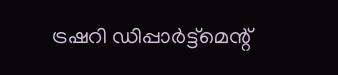ട്രഷറി ഡിപ്പാർട്ട്മെന്റ്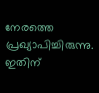നേരത്തെ പ്രഖ്യാപിച്ചിരുന്നു. ഇതിന്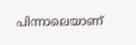പിന്നാലെയാണ്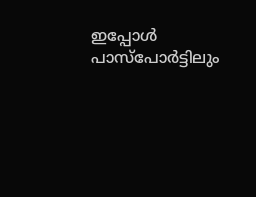ഇപ്പോൾ പാസ്പോർട്ടിലും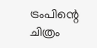ട്രംപിന്റെ ചിത്രം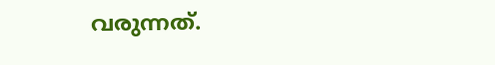വരുന്നത്.